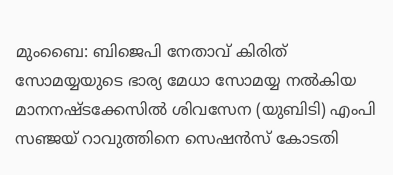മുംബൈ: ബിജെപി നേതാവ് കിരിത് സോമയ്യയുടെ ഭാര്യ മേധാ സോമയ്യ നൽകിയ മാനനഷ്ടക്കേസിൽ ശിവസേന (യുബിടി) എംപി സഞ്ജയ് റാവുത്തിനെ സെഷൻസ് കോടതി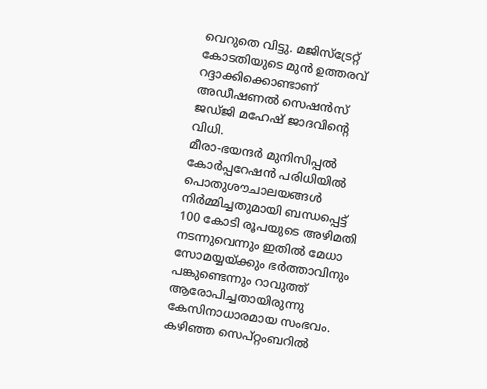വെറുതെ വിട്ടു. മജിസ്ട്രേറ്റ് കോടതിയുടെ മുൻ ഉത്തരവ് റദ്ദാക്കിക്കൊണ്ടാണ് അഡീഷണൽ സെഷൻസ് ജഡ്ജി മഹേഷ് ജാദവിന്റെ വിധി.
മീരാ-ഭയന്ദർ മുനിസിപ്പൽ കോർപ്പറേഷൻ പരിധിയിൽ പൊതുശൗചാലയങ്ങൾ നിർമ്മിച്ചതുമായി ബന്ധപ്പെട്ട് 100 കോടി രൂപയുടെ അഴിമതി നടന്നുവെന്നും ഇതിൽ മേധാ സോമയ്യയ്ക്കും ഭർത്താവിനും പങ്കുണ്ടെന്നും റാവുത്ത് ആരോപിച്ചതായിരുന്നു കേസിനാധാരമായ സംഭവം.
കഴിഞ്ഞ സെപ്റ്റംബറിൽ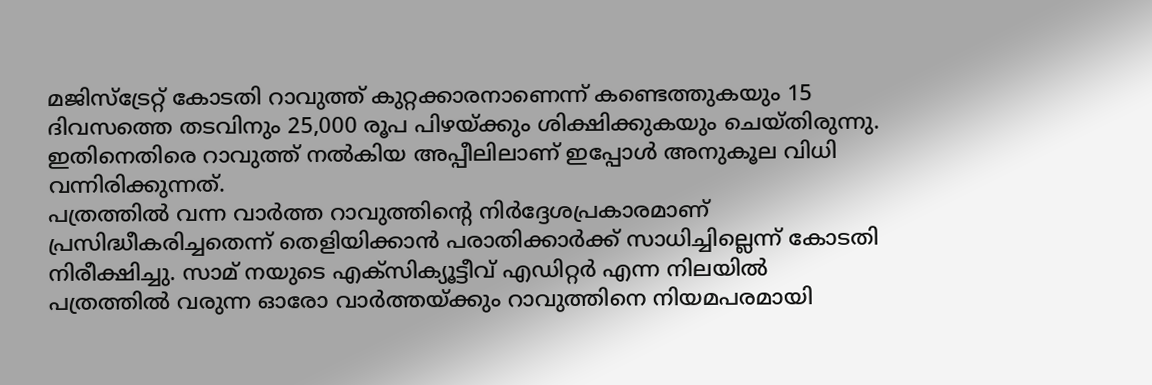മജിസ്ട്രേറ്റ് കോടതി റാവുത്ത് കുറ്റക്കാരനാണെന്ന് കണ്ടെത്തുകയും 15 ദിവസത്തെ തടവിനും 25,000 രൂപ പിഴയ്ക്കും ശിക്ഷിക്കുകയും ചെയ്തിരുന്നു. ഇതിനെതിരെ റാവുത്ത് നൽകിയ അപ്പീലിലാണ് ഇപ്പോൾ അനുകൂല വിധി വന്നിരിക്കുന്നത്.
പത്രത്തിൽ വന്ന വാർത്ത റാവുത്തിന്റെ നിർദ്ദേശപ്രകാരമാണ് പ്രസിദ്ധീകരിച്ചതെന്ന് തെളിയിക്കാൻ പരാതിക്കാർക്ക് സാധിച്ചില്ലെന്ന് കോടതി നിരീക്ഷിച്ചു. സാമ് നയുടെ എക്സിക്യൂട്ടീവ് എഡിറ്റർ എന്ന നിലയിൽ പത്രത്തിൽ വരുന്ന ഓരോ വാർത്തയ്ക്കും റാവുത്തിനെ നിയമപരമായി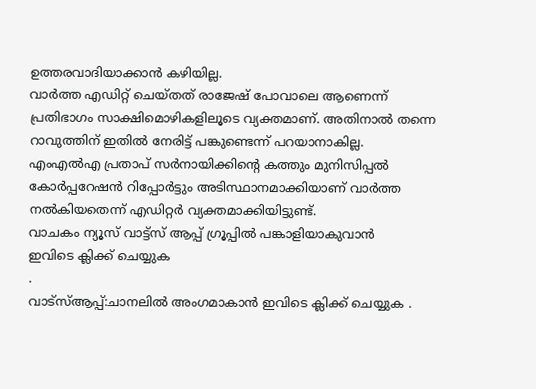ഉത്തരവാദിയാക്കാൻ കഴിയില്ല.
വാർത്ത എഡിറ്റ് ചെയ്തത് രാജേഷ് പോവാലെ ആണെന്ന് പ്രതിഭാഗം സാക്ഷിമൊഴികളിലൂടെ വ്യക്തമാണ്. അതിനാൽ തന്നെ റാവുത്തിന് ഇതിൽ നേരിട്ട് പങ്കുണ്ടെന്ന് പറയാനാകില്ല. എംഎൽഎ പ്രതാപ് സർനായിക്കിന്റെ കത്തും മുനിസിപ്പൽ കോർപ്പറേഷൻ റിപ്പോർട്ടും അടിസ്ഥാനമാക്കിയാണ് വാർത്ത നൽകിയതെന്ന് എഡിറ്റർ വ്യക്തമാക്കിയിട്ടുണ്ട്.
വാചകം ന്യൂസ് വാട്ട്സ് ആപ്പ് ഗ്രൂപ്പിൽ പങ്കാളിയാകുവാൻ
ഇവിടെ ക്ലിക്ക് ചെയ്യുക
.
വാട്സ്ആപ്പ്:ചാനലിൽ അംഗമാകാൻ ഇവിടെ ക്ലിക്ക് ചെയ്യുക .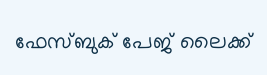ഫേസ്ബുക് പേജ് ലൈക്ക്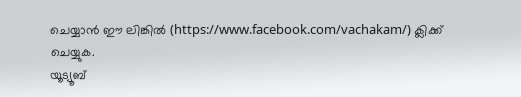ചെയ്യാൻ ഈ ലിങ്കിൽ (https://www.facebook.com/vachakam/) ക്ലിക്ക് ചെയ്യുക.
യൂട്യൂബ്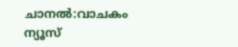ചാനൽ:വാചകം ന്യൂസ്